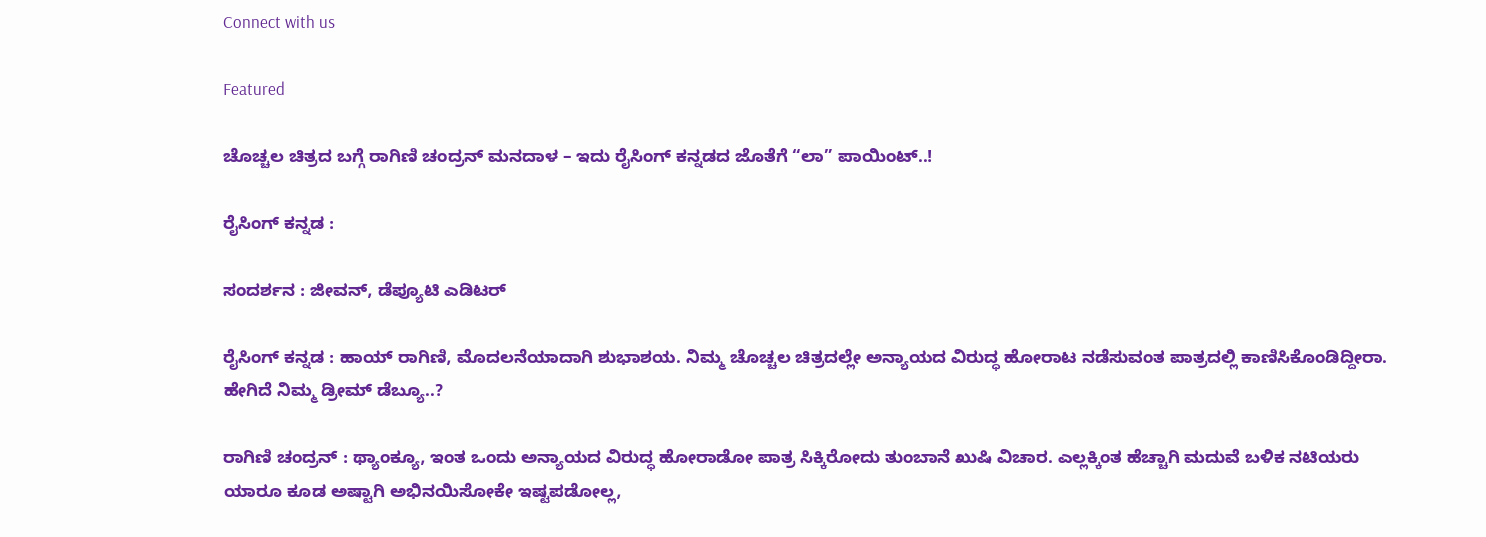Connect with us

Featured

ಚೊಚ್ಚಲ ಚಿತ್ರದ ಬಗ್ಗೆ ರಾಗಿಣಿ ಚಂದ್ರನ್ ಮನದಾಳ – ಇದು ರೈಸಿಂಗ್ ಕನ್ನಡದ ಜೊತೆಗೆ “ಲಾ” ಪಾಯಿಂಟ್..!

ರೈಸಿಂಗ್ ಕನ್ನಡ :

ಸಂದರ್ಶನ : ಜೀವನ್, ಡೆಪ್ಯೂಟಿ ಎಡಿಟರ್

ರೈಸಿಂಗ್ ಕನ್ನಡ : ಹಾಯ್ ರಾಗಿಣಿ, ಮೊದಲನೆಯಾದಾಗಿ ಶುಭಾಶಯ. ನಿಮ್ಮ ಚೊಚ್ಚಲ ಚಿತ್ರದಲ್ಲೇ ಅನ್ಯಾಯದ ವಿರುದ್ಧ ಹೋರಾಟ ನಡೆಸುವಂತ ಪಾತ್ರದಲ್ಲಿ ಕಾಣಿಸಿಕೊಂಡಿದ್ದೀರಾ. ಹೇಗಿದೆ ನಿಮ್ಮ ಡ್ರೀಮ್ ಡೆಬ್ಯೂ..?

ರಾಗಿಣಿ ಚಂದ್ರನ್ : ಥ್ಯಾಂಕ್ಯೂ, ಇಂತ ಒಂದು ಅನ್ಯಾಯದ ವಿರುದ್ಧ ಹೋರಾಡೋ ಪಾತ್ರ ಸಿಕ್ಕಿರೋದು ತುಂಬಾನೆ ಖುಷಿ ವಿಚಾರ. ಎಲ್ಲಕ್ಕಿಂತ ಹೆಚ್ಚಾಗಿ ಮದುವೆ ಬಳಿಕ ನಟಿಯರು ಯಾರೂ ಕೂಡ ಅಷ್ಟಾಗಿ ಅಭಿನಯಿಸೋಕೇ ಇಷ್ಟಪಡೋಲ್ಲ,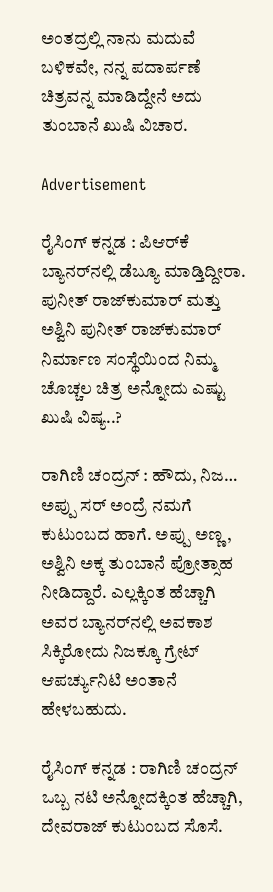ಅಂತದ್ರಲ್ಲಿ ನಾನು ಮದುವೆ ಬಳಿಕವೇ, ನನ್ನ ಪದಾರ್ಪಣೆ ಚಿತ್ರವನ್ನ ಮಾಡಿದ್ದೇನೆ ಅದು ತುಂಬಾನೆ ಖುಷಿ ವಿಚಾರ.

Advertisement

ರೈಸಿಂಗ್ ಕನ್ನಡ : ಪಿಆರ್‌ಕೆ ಬ್ಯಾನರ್‌ನಲ್ಲಿ ಡೆಬ್ಯೂ ಮಾಡ್ತಿದ್ದೀರಾ. ಪುನೀತ್ ರಾಜ್‌ಕುಮಾರ್ ಮತ್ತು ಅಶ್ವಿನಿ ಪುನೀತ್ ರಾಜ್‌ಕುಮಾರ್ ನಿರ್ಮಾಣ ಸಂಸ್ಥೆಯಿಂದ ನಿಮ್ಮ ಚೊಚ್ಚಲ ಚಿತ್ರ ಅನ್ನೋದು ಎಷ್ಟು ಖುಷಿ ವಿಷ್ಯ..?

ರಾಗಿಣಿ ಚಂದ್ರನ್ : ಹೌದು, ನಿಜ… ಅಪ್ಪು ಸರ್ ಅಂದ್ರೆ ನಮಗೆ ಕುಟುಂಬದ ಹಾಗೆ. ಅಪ್ಪು ಅಣ್ಣ, ಅಶ್ವಿನಿ ಅಕ್ಕ ತುಂಬಾನೆ ಪ್ರೋತ್ಸಾಹ ನೀಡಿದ್ದಾರೆ. ಎಲ್ಲಕ್ಕಿಂತ ಹೆಚ್ಚಾಗಿ ಅವರ ಬ್ಯಾನರ್‌ನಲ್ಲಿ ಅವಕಾಶ ಸಿಕ್ಕಿರೋದು ನಿಜಕ್ಕೂ ಗ್ರೇಟ್‌ ಆಪರ್ಚ್ಯುನಿಟಿ ಅಂತಾನೆ ಹೇಳಬಹುದು.

ರೈಸಿಂಗ್ ಕನ್ನಡ : ರಾಗಿಣಿ ಚಂದ್ರನ್ ಒಬ್ಬ ನಟಿ ಅನ್ನೋದಕ್ಕಿಂತ ಹೆಚ್ಚಾಗಿ, ದೇವರಾಜ್ ಕುಟುಂಬದ ಸೊಸೆ.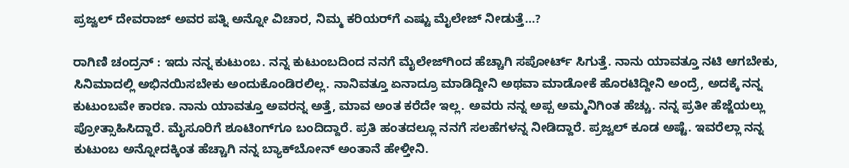ಪ್ರಜ್ವಲ್‌ ದೇವರಾಜ್‌ ಅವರ ಪತ್ನಿ ಅನ್ನೋ ವಿಚಾರ, ನಿಮ್ಮ ಕರಿಯರ್‌ಗೆ ಎಷ್ಟು ಮೈಲೇಜ್ ನೀಡುತ್ತೆ…?

ರಾಗಿಣಿ ಚಂದ್ರನ್ : ಇದು ನನ್ನ ಕುಟುಂಬ. ನನ್ನ ಕುಟುಂಬದಿಂದ ನನಗೆ ಮೈಲೇಜ್‌ಗಿಂದ ಹೆಚ್ಚಾಗಿ ಸಪೋರ್ಟ್ ಸಿಗುತ್ತೆ. ನಾನು ಯಾವತ್ತೂ ನಟಿ ಆಗಬೇಕು, ಸಿನಿಮಾದಲ್ಲಿ ಅಭಿನಯಿಸಬೇಕು ಅಂದುಕೊಂಡಿರಲಿಲ್ಲ. ನಾನಿವತ್ತೂ ಏನಾದ್ರೂ ಮಾಡಿದ್ದೀನಿ ಅಥವಾ ಮಾಡೋಕೆ ಹೊರಟಿದ್ದೀನಿ ಅಂದ್ರೆ, ಅದಕ್ಕೆ ನನ್ನ ಕುಟುಂಬವೇ ಕಾರಣ. ನಾನು ಯಾವತ್ತೂ ಅವರನ್ನ ಅತ್ತೆ, ಮಾವ ಅಂತ ಕರೆದೇ ಇಲ್ಲ. ಅವರು ನನ್ನ ಅಪ್ಪ ಅಮ್ಮನಿಗಿಂತ ಹೆಚ್ಚು. ನನ್ನ ಪ್ರತೀ ಹೆಜ್ಜೆಯಲ್ಲು ಪ್ರೋತ್ಸಾಹಿಸಿದ್ದಾರೆ. ಮೈಸೂರಿಗೆ ಶೂಟಿಂಗ್‌ಗೂ ಬಂದಿದ್ದಾರೆ. ಪ್ರತಿ ಹಂತದಲ್ಲೂ ನನಗೆ ಸಲಹೆಗಳನ್ನ ನೀಡಿದ್ದಾರೆ. ಪ್ರಜ್ವಲ್ ಕೂಡ ಅಷ್ಟೆ. ಇವರೆಲ್ಲಾ ನನ್ನ ಕುಟುಂಬ ಅನ್ನೋದಕ್ಕಿಂತ ಹೆಚ್ಚಾಗಿ ನನ್ನ ಬ್ಯಾಕ್‌ಬೋನ್ ಅಂತಾನೆ ಹೇಳ್ತೀನಿ.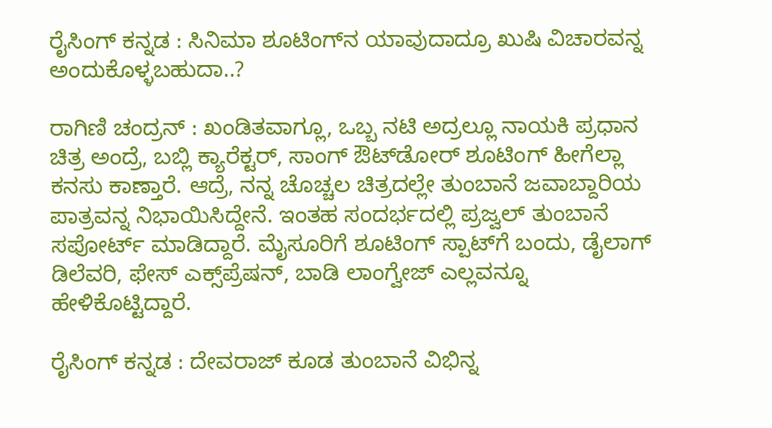ರೈಸಿಂಗ್ ಕನ್ನಡ : ಸಿನಿಮಾ ಶೂಟಿಂಗ್‌ನ ಯಾವುದಾದ್ರೂ ಖುಷಿ ವಿಚಾರವನ್ನ ಅಂದುಕೊಳ್ಳಬಹುದಾ..?

ರಾಗಿಣಿ ಚಂದ್ರನ್ : ಖಂಡಿತವಾಗ್ಲೂ, ಒಬ್ಬ ನಟಿ ಅದ್ರಲ್ಲೂ ನಾಯಕಿ ಪ್ರಧಾನ ಚಿತ್ರ ಅಂದ್ರೆ, ಬಬ್ಲಿ ಕ್ಯಾರೆಕ್ಟರ್, ಸಾಂಗ್ ಔಟ್‌ಡೋರ್ ಶೂಟಿಂಗ್ ಹೀಗೆಲ್ಲಾ ಕನಸು ಕಾಣ್ತಾರೆ. ಆದ್ರೆ, ನನ್ನ ಚೊಚ್ಚಲ ಚಿತ್ರದಲ್ಲೇ ತುಂಬಾನೆ ಜವಾಬ್ದಾರಿಯ ಪಾತ್ರವನ್ನ ನಿಭಾಯಿಸಿದ್ದೇನೆ. ಇಂತಹ ಸಂದರ್ಭದಲ್ಲಿ ಪ್ರಜ್ವಲ್ ತುಂಬಾನೆ ಸಪೋರ್ಟ್ ಮಾಡಿದ್ದಾರೆ. ಮೈಸೂರಿಗೆ ಶೂಟಿಂಗ್‌ ಸ್ಪಾಟ್‌ಗೆ ಬಂದು, ಡೈಲಾಗ್ ಡಿಲೆವರಿ, ಫೇಸ್ ಎಕ್ಸ್‌ಪ್ರೆಷನ್, ಬಾಡಿ ಲಾಂಗ್ವೇಜ್ ಎಲ್ಲವನ್ನೂ ಹೇಳಿಕೊಟ್ಟಿದ್ದಾರೆ.

ರೈಸಿಂಗ್ ಕನ್ನಡ : ದೇವರಾಜ್‌ ಕೂಡ ತುಂಬಾನೆ ವಿಭಿನ್ನ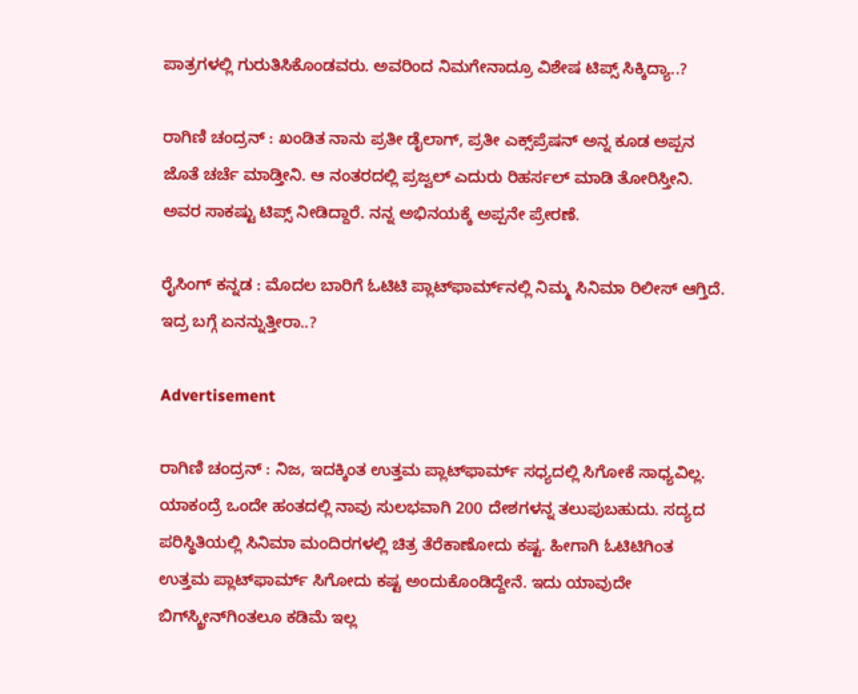ಪಾತ್ರಗಳಲ್ಲಿ ಗುರುತಿಸಿಕೊಂಡವರು. ಅವರಿಂದ ನಿಮಗೇನಾದ್ರೂ ವಿಶೇಷ ಟಿಪ್ಸ್ ಸಿಕ್ಕಿದ್ಯಾ..?

ರಾಗಿಣಿ ಚಂದ್ರನ್ : ಖಂಡಿತ ನಾನು ಪ್ರತೀ ಡೈಲಾಗ್, ಪ್ರತೀ ಎಕ್ಸ್‌ಪ್ರೆಷನ್ ಅನ್ನ ಕೂಡ ಅಪ್ಪನ ಜೊತೆ ಚರ್ಚೆ ಮಾಡ್ತೀನಿ. ಆ ನಂತರದಲ್ಲಿ ಪ್ರಜ್ವಲ್‌ ಎದುರು ರಿಹರ್ಸಲ್ ಮಾಡಿ ತೋರಿಸ್ತೀನಿ. ಅವರ ಸಾಕಷ್ಟು ಟಿಪ್ಸ್ ನೀಡಿದ್ದಾರೆ. ನನ್ನ ಅಭಿನಯಕ್ಕೆ ಅಪ್ಪನೇ ಪ್ರೇರಣೆ.

ರೈಸಿಂಗ್ ಕನ್ನಡ : ಮೊದಲ ಬಾರಿಗೆ ಓಟಿಟಿ ಪ್ಲಾಟ್‌ಫಾರ್ಮ್‌ನಲ್ಲಿ ನಿಮ್ಮ ಸಿನಿಮಾ ರಿಲೀಸ್ ಆಗ್ತಿದೆ. ಇದ್ರ ಬಗ್ಗೆ ಏನನ್ನುತ್ತೀರಾ..?

Advertisement

ರಾಗಿಣಿ ಚಂದ್ರನ್ : ನಿಜ, ಇದಕ್ಕಿಂತ ಉತ್ತಮ ಪ್ಲಾಟ್‌ಫಾರ್ಮ್ ಸಧ್ಯದಲ್ಲಿ ಸಿಗೋಕೆ ಸಾಧ್ಯವಿಲ್ಲ. ಯಾಕಂದ್ರೆ ಒಂದೇ ಹಂತದಲ್ಲಿ ನಾವು ಸುಲಭವಾಗಿ 200 ದೇಶಗಳನ್ನ ತಲುಪುಬಹುದು. ಸದ್ಯದ ಪರಿಸ್ಥಿತಿಯಲ್ಲಿ ಸಿನಿಮಾ ಮಂದಿರಗಳಲ್ಲಿ ಚಿತ್ರ ತೆರೆಕಾಣೋದು ಕಷ್ಟ. ಹೀಗಾಗಿ ಓಟಿಟಿಗಿಂತ ಉತ್ತಮ ಪ್ಲಾಟ್‌ಫಾರ್ಮ್ ಸಿಗೋದು ಕಷ್ಟ ಅಂದುಕೊಂಡಿದ್ದೇನೆ. ಇದು ಯಾವುದೇ ಬಿಗ್‌ಸ್ಕ್ರೀನ್‌ಗಿಂತಲೂ ಕಡಿಮೆ ಇಲ್ಲ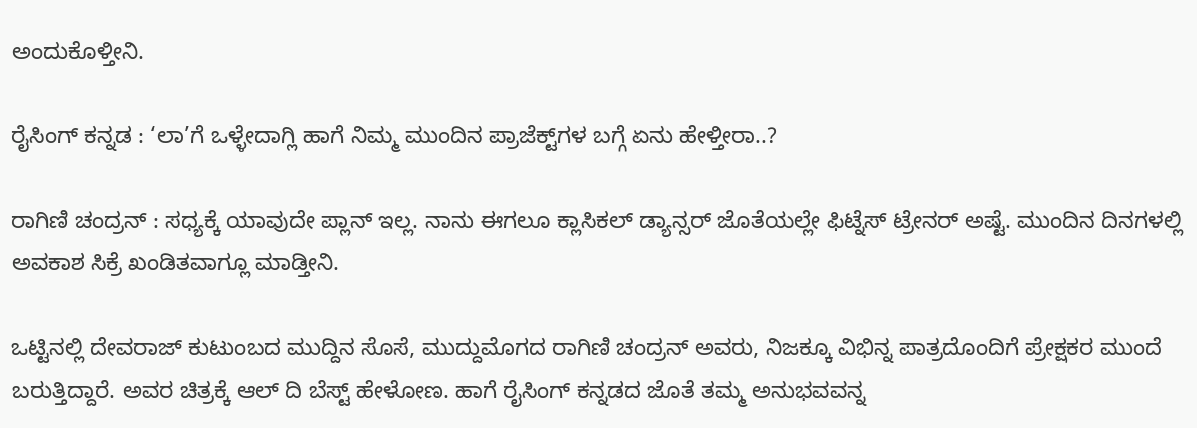ಅಂದುಕೊಳ್ತೀನಿ.

ರೈಸಿಂಗ್ ಕನ್ನಡ : ‘ಲಾ’ಗೆ ಒಳ್ಳೇದಾಗ್ಲಿ ಹಾಗೆ ನಿಮ್ಮ ಮುಂದಿನ ಪ್ರಾಜೆಕ್ಟ್‌ಗಳ ಬಗ್ಗೆ ಏನು ಹೇಳ್ತೀರಾ..?

ರಾಗಿಣಿ ಚಂದ್ರನ್ : ಸಧ್ಯಕ್ಕೆ ಯಾವುದೇ ಪ್ಲಾನ್ ಇಲ್ಲ. ನಾನು ಈಗಲೂ ಕ್ಲಾಸಿಕಲ್‌ ಡ್ಯಾನ್ಸರ್ ಜೊತೆಯಲ್ಲೇ ಫಿಟ್ನೆಸ್ ಟ್ರೇನರ್‌ ಅಷ್ಟೆ. ಮುಂದಿನ ದಿನಗಳಲ್ಲಿ ಅವಕಾಶ ಸಿಕ್ರೆ ಖಂಡಿತವಾಗ್ಲೂ ಮಾಡ್ತೀನಿ.

ಒಟ್ಟಿನಲ್ಲಿ ದೇವರಾಜ್ ಕುಟುಂಬದ ಮುದ್ದಿನ ಸೊಸೆ, ಮುದ್ದುಮೊಗದ ರಾಗಿಣಿ ಚಂದ್ರನ್‌ ಅವರು, ನಿಜಕ್ಕೂ ವಿಭಿನ್ನ ಪಾತ್ರದೊಂದಿಗೆ ಪ್ರೇಕ್ಷಕರ ಮುಂದೆ ಬರುತ್ತಿದ್ದಾರೆ. ಅವರ ಚಿತ್ರಕ್ಕೆ ಆಲ್‌ ದಿ ಬೆಸ್ಟ್ ಹೇಳೋಣ. ಹಾಗೆ ರೈಸಿಂಗ್ ಕನ್ನಡದ ಜೊತೆ ತಮ್ಮ ಅನುಭವವನ್ನ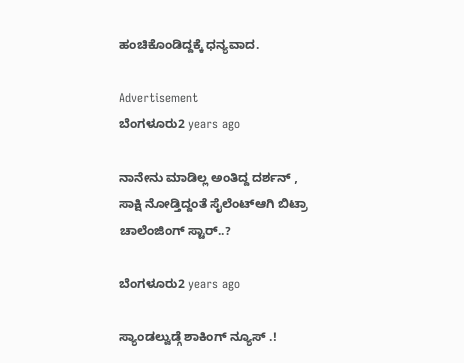ಹಂಚಿಕೊಂಡಿದ್ದಕ್ಕೆ ಧನ್ಯವಾದ.

Advertisement
ಬೆಂಗಳೂರು2 years ago

ನಾನೇನು ಮಾಡಿಲ್ಲ ಅಂತಿದ್ದ ದರ್ಶನ್ , ಸಾಕ್ಷಿ ನೋಡ್ತಿದ್ದಂತೆ ಸೈಲೆಂಟ್ಆಗಿ ಬಿಟ್ರಾ ಚಾಲೆಂಜಿಂಗ್ ಸ್ಟಾರ್..?

ಬೆಂಗಳೂರು2 years ago

ಸ್ಯಾಂಡಲ್ವುಡ್ಗೆ ಶಾಕಿಂಗ್ ನ್ಯೂಸ್ .!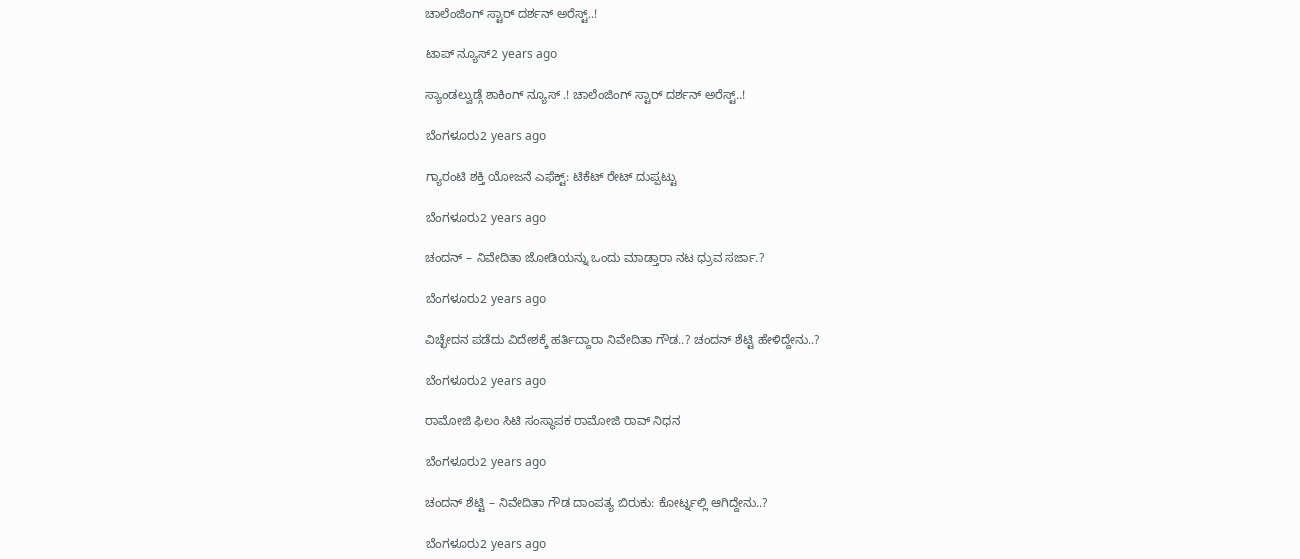ಚಾಲೆಂಜಿಂಗ್ ಸ್ಟಾರ್ ದರ್ಶನ್ ಅರೆಸ್ಟ್..!

ಟಾಪ್ ನ್ಯೂಸ್2 years ago

ಸ್ಯಾಂಡಲ್ವುಡ್ಗೆ ಶಾಕಿಂಗ್ ನ್ಯೂಸ್ .! ಚಾಲೆಂಜಿಂಗ್ ಸ್ಟಾರ್ ದರ್ಶನ್ ಅರೆಸ್ಟ್..!

ಬೆಂಗಳೂರು2 years ago

ಗ್ಯಾರಂಟಿ ಶಕ್ತಿ ಯೋಜನೆ ಎಫೆಕ್ಟ್: ಟಿಕೆಟ್ ರೇಟ್ ದುಪ್ಪಟ್ಟು

ಬೆಂಗಳೂರು2 years ago

ಚಂದನ್ – ನಿವೇದಿತಾ ಜೋಡಿಯನ್ನು ಒಂದು ಮಾಡ್ತಾರಾ ನಟ ಧ್ರುವ ಸರ್ಜಾ.?

ಬೆಂಗಳೂರು2 years ago

ವಿಚ್ಛೇದನ ಪಡೆದು ವಿದೇಶಕ್ಕೆ ಹರ್ತಿದ್ದಾರಾ ನಿವೇದಿತಾ ಗೌಡ..? ಚಂದನ್ ಶೆಟ್ಟಿ ಹೇಳಿದ್ದೇನು..?

ಬೆಂಗಳೂರು2 years ago

ರಾಮೋಜಿ ಫಿಲಂ ಸಿಟಿ ಸಂಸ್ಥಾಪಕ ರಾಮೋಜಿ ರಾವ್ ನಿಧನ

ಬೆಂಗಳೂರು2 years ago

ಚಂದನ್ ಶೆಟ್ಟಿ – ನಿವೇದಿತಾ ಗೌಡ ದಾಂಪತ್ಯ ಬಿರುಕು: ಕೋರ್ಟ್ನಲ್ಲಿ ಆಗಿದ್ದೇನು..?

ಬೆಂಗಳೂರು2 years ago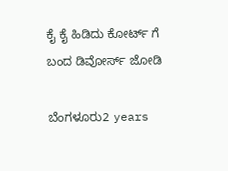ಕೈ ಕೈ ಹಿಡಿದು ಕೋರ್ಟ್ ಗೆ ಬಂದ ಡಿವೋರ್ಸ್ ಜೋಡಿ

ಬೆಂಗಳೂರು2 years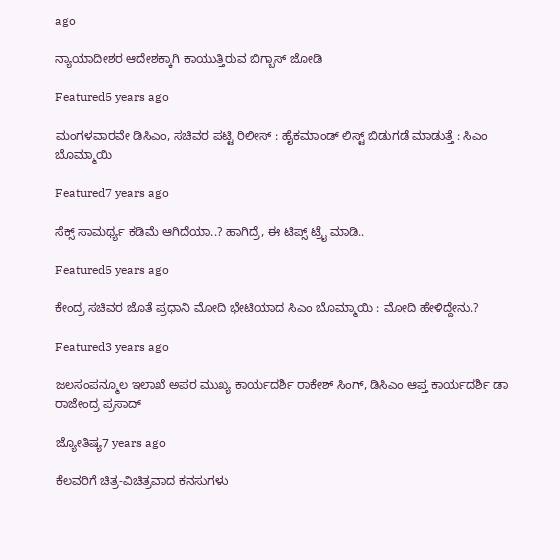ago

ನ್ಯಾಯಾದೀಶರ ಆದೇಶಕ್ಕಾಗಿ ಕಾಯುತ್ತಿರುವ ಬಿಗ್ಬಾಸ್ ಜೋಡಿ

Featured5 years ago

ಮಂಗಳವಾರವೇ ಡಿಸಿಎಂ, ಸಚಿವರ ಪಟ್ಟಿ ರಿಲೀಸ್ : ಹೈಕಮಾಂಡ್ ಲಿಸ್ಟ್ ಬಿಡುಗಡೆ ಮಾಡುತ್ತೆ : ಸಿಎಂ ಬೊಮ್ಮಾಯಿ

Featured7 years ago

ಸೆಕ್ಸ್ ಸಾಮರ್ಥ್ಯ ಕಡಿಮೆ ಆಗಿದೆಯಾ..? ಹಾಗಿದ್ರೆ, ಈ ಟಿಪ್ಸ್ ಟ್ರೈ ಮಾಡಿ..

Featured5 years ago

ಕೇಂದ್ರ ಸಚಿವರ ಜೊತೆ ಪ್ರಧಾನಿ ಮೋದಿ ಭೇಟಿಯಾದ ಸಿಎಂ ಬೊಮ್ಮಾಯಿ : ಮೋದಿ ಹೇಳಿದ್ದೇನು.?

Featured3 years ago

ಜಲಸಂಪನ್ಮೂಲ ಇಲಾಖೆ ಅಪರ ಮುಖ್ಯ ಕಾರ್ಯದರ್ಶಿ ರಾಕೇಶ್ ಸಿಂಗ್, ಡಿಸಿಎಂ ಆಪ್ತ ಕಾರ್ಯದರ್ಶಿ ಡಾ ರಾಜೇಂದ್ರ ಪ್ರಸಾದ್

ಜ್ಯೋತಿಷ್ಯ7 years ago

ಕೆಲವರಿಗೆ ಚಿತ್ರ-ವಿಚಿತ್ರವಾದ ಕನಸುಗಳು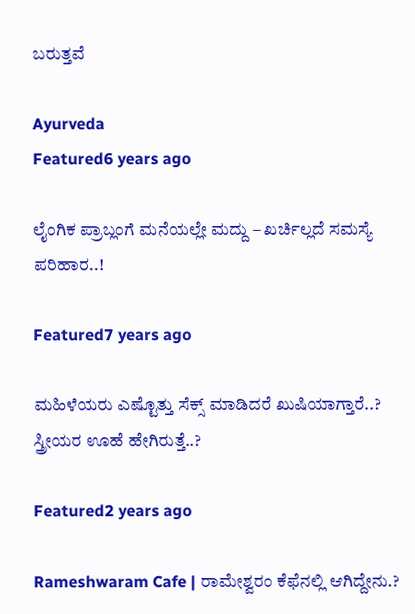ಬರುತ್ತವೆ

Ayurveda
Featured6 years ago

ಲೈಂಗಿಕ ಪ್ರಾಬ್ಲಂಗೆ ಮನೆಯಲ್ಲೇ ಮದ್ದು – ಖರ್ಚಿಲ್ಲದೆ ಸಮಸ್ಯೆ ಪರಿಹಾರ..!

Featured7 years ago

ಮಹಿಳೆಯರು ಎಷ್ಟೊತ್ತು ಸೆಕ್ಸ್ ಮಾಡಿದರೆ ಖುಷಿಯಾಗ್ತಾರೆ..? ಸ್ತ್ರೀಯರ ಊಹೆ ಹೇಗಿರುತ್ತೆ..?

Featured2 years ago

Rameshwaram Cafe | ರಾಮೇಶ್ವರಂ ಕೆಫೆನಲ್ಲಿ ಆಗಿದ್ದೇನು.?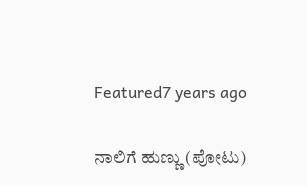Featured7 years ago

ನಾಲಿಗೆ ಹುಣ್ಣು (ಪೋಟು)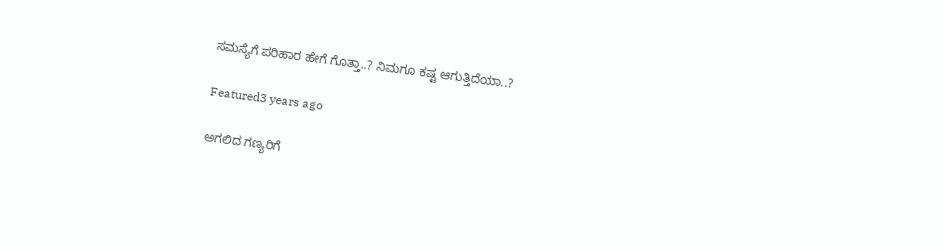ಸಮಸ್ಯೆಗೆ ಪರಿಹಾರ ಹೇಗೆ ಗೊತ್ತಾ..? ನಿಮಗೂ ಕಷ್ಟ ಆಗುತ್ತಿದೆಯಾ..?

Featured3 years ago

ಅಗಲಿದ ಗಣ್ಯರಿಗೆ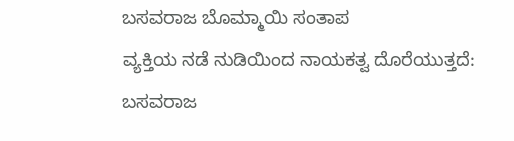ಬಸವರಾಜ ಬೊಮ್ಮಾಯಿ ಸಂತಾಪ
ವ್ಯಕ್ತಿಯ ನಡೆ ನುಡಿಯಿಂದ ನಾಯಕತ್ವ ದೊರೆಯುತ್ತದೆ: ಬಸವರಾಜ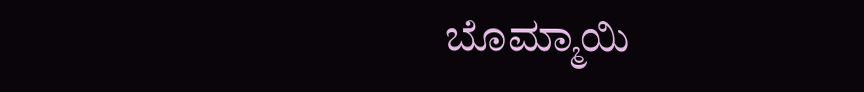ಬೊಮ್ಮಾಯಿ